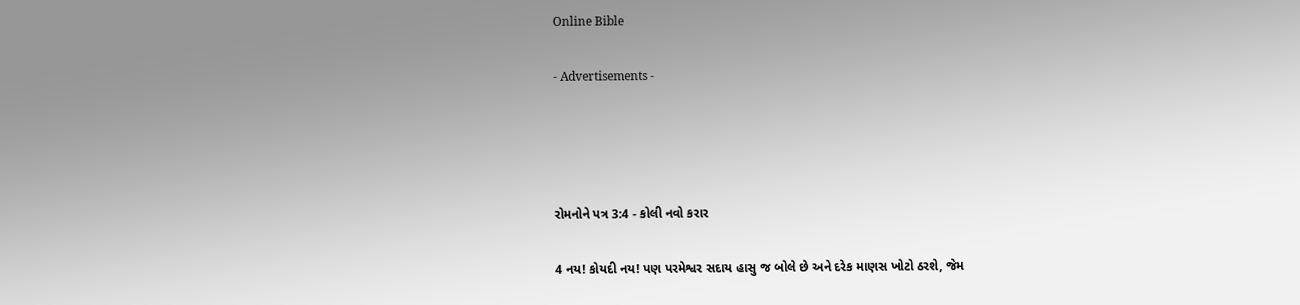Online Bible

- Advertisements -




રોમનોને પત્ર 3:4 - કોલી નવો કરાર

4 નય! કોયદી નય! પણ પરમેશ્વર સદાય હાસુ જ બોલે છે અને દરેક માણસ ખોટો ઠરશે, જેમ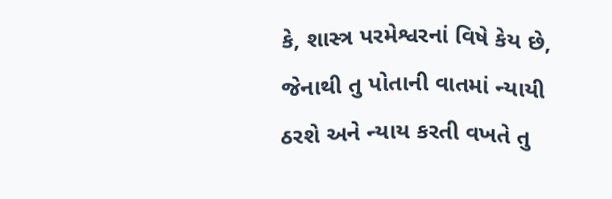કે, શાસ્ત્ર પરમેશ્વરનાં વિષે કેય છે, જેનાથી તુ પોતાની વાતમાં ન્યાયી ઠરશે અને ન્યાય કરતી વખતે તુ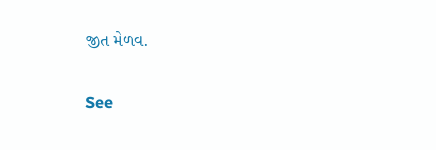જીત મેળવ.

See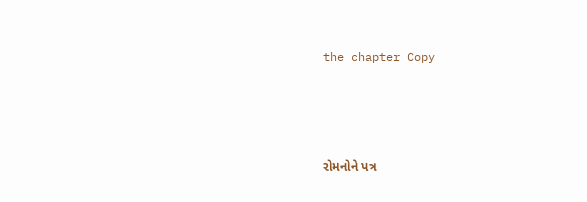the chapter Copy




રોમનોને પત્ર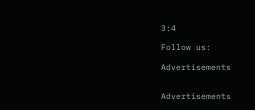3:4

Follow us:

Advertisements


Advertisements